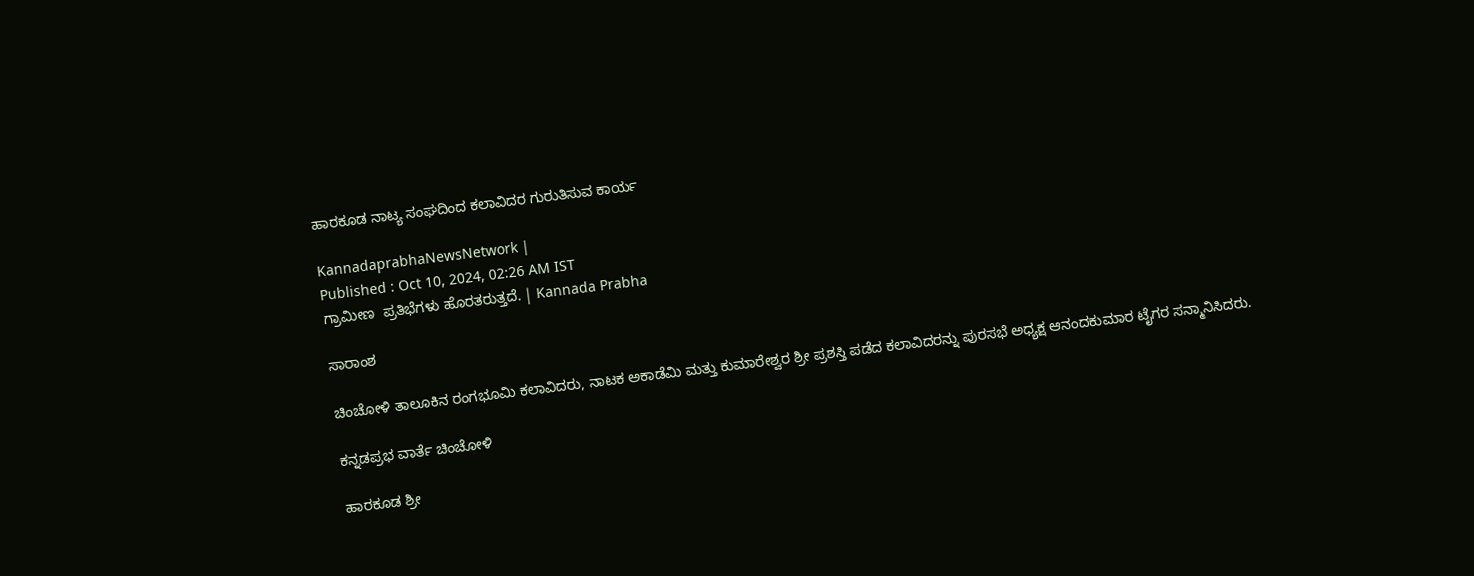ಹಾರಕೂಡ ನಾಟ್ಯ ಸಂಘದಿಂದ ಕಲಾವಿದರ ಗುರುತಿಸುವ ಕಾರ್ಯ

KannadaprabhaNewsNetwork |
Published : Oct 10, 2024, 02:26 AM IST
ಗ್ರಾಮೀಣ  ಪ್ರತಿಭೆಗಳು ಹೊರತರುತ್ತದೆ. | Kannada Prabha

ಸಾರಾಂಶ

ಚಿಂಚೋಳಿ ತಾಲೂಕಿನ ರಂಗಭೂಮಿ ಕಲಾವಿದರು, ನಾಟಕ ಅಕಾಡೆಮಿ ಮತ್ತು ಕುಮಾರೇಶ್ವರ ಶ್ರೀ ಪ್ರಶಸ್ತಿ ಪಡೆದ ಕಲಾವಿದರನ್ನು ಪುರಸಭೆ ಅಧ್ಯಕ್ಷ ಆನಂದಕುಮಾರ ಟೈಗರ ಸನ್ಮಾನಿಸಿದರು.

ಕನ್ನಡಪ್ರಭ ವಾರ್ತೆ ಚಿಂಚೋಳಿ

ಹಾರಕೂಡ ಶ್ರೀ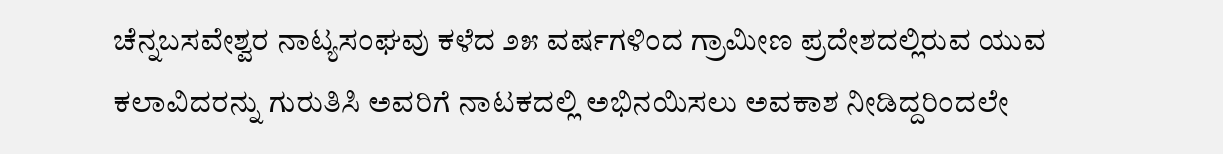ಚೆನ್ನಬಸವೇಶ್ವರ ನಾಟ್ಯಸಂಘವು ಕಳೆದ ೨೫ ವರ್ಷಗಳಿಂದ ಗ್ರಾಮೀಣ ಪ್ರದೇಶದಲ್ಲಿರುವ ಯುವ ಕಲಾವಿದರನ್ನು ಗುರುತಿಸಿ ಅವರಿಗೆ ನಾಟಕದಲ್ಲಿ ಅಭಿನಯಿಸಲು ಅವಕಾಶ ನೀಡಿದ್ದರಿಂದಲೇ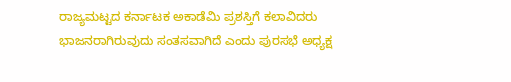ರಾಜ್ಯಮಟ್ಟದ ಕರ್ನಾಟಕ ಅಕಾಡೆಮಿ ಪ್ರಶಸ್ತಿಗೆ ಕಲಾವಿದರು ಭಾಜನರಾಗಿರುವುದು ಸಂತಸವಾಗಿದೆ ಎಂದು ಪುರಸಭೆ ಅಧ್ಯಕ್ಷ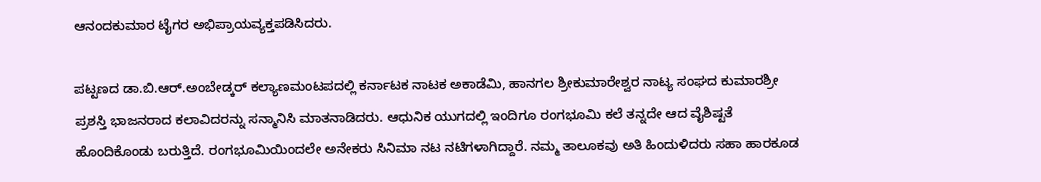ಆನಂದಕುಮಾರ ಟೈಗರ ಅಭಿಪ್ರಾಯವ್ಯಕ್ತಪಡಿಸಿದರು.

ಪಟ್ಟಣದ ಡಾ.ಬಿ.ಆರ್.ಅಂಬೇಡ್ಕರ್‌ ಕಲ್ಯಾಣಮಂಟಪದಲ್ಲಿ ಕರ್ನಾಟಕ ನಾಟಕ ಅಕಾಡೆಮಿ, ಹಾನಗಲ ಶ್ರೀಕುಮಾರೇಶ್ವರ ನಾಟ್ಯ ಸಂಘದ ಕುಮಾರಶ್ರೀ ಪ್ರಶಸ್ತಿ ಭಾಜನರಾದ ಕಲಾವಿದರನ್ನು ಸನ್ಮಾನಿಸಿ ಮಾತನಾಡಿದರು. ಆಧುನಿಕ ಯುಗದಲ್ಲಿ ಇಂದಿಗೂ ರಂಗಭೂಮಿ ಕಲೆ ತನ್ನದೇ ಆದ ವೈಶಿಷ್ಟತೆ ಹೊಂದಿಕೊಂಡು ಬರುತ್ತಿದೆ. ರಂಗಭೂಮಿಯಿಂದಲೇ ಅನೇಕರು ಸಿನಿಮಾ ನಟ ನಟಿಗಳಾಗಿದ್ದಾರೆ. ನಮ್ಮ ತಾಲೂಕವು ಅತಿ ಹಿಂದುಳಿದರು ಸಹಾ ಹಾರಕೂಡ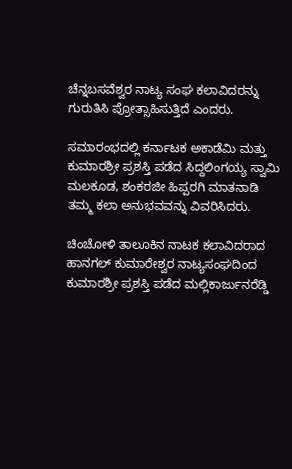ಚೆನ್ನಬಸವೆಶ್ವರ ನಾಟ್ಯ ಸಂಘ ಕಲಾವಿದರನ್ನು ಗುರುತಿಸಿ ಪ್ರೋತ್ಸಾಹಿಸುತ್ತಿದೆ ಎಂದರು.

ಸಮಾರಂಭದಲ್ಲಿ ಕರ್ನಾಟಕ ಅಕಾಡೆಮಿ ಮತ್ತು ಕುಮಾರಶ್ರೀ ಪ್ರಶಸ್ತಿ ಪಡೆದ ಸಿದ್ದಲಿಂಗಯ್ಯ ಸ್ವಾಮಿ ಮಲಕೂಡ, ಶಂಕರಜೀ ಹಿಪ್ಪರಗಿ ಮಾತನಾಡಿ ತಮ್ಮ ಕಲಾ ಅನುಭವವನ್ನು ವಿವರಿಸಿದರು.

ಚಿಂಚೋಳಿ ತಾಲೂಕಿನ ನಾಟಕ ಕಲಾವಿದರಾದ ಹಾನಗಲ್ ಕುಮಾರೇಶ್ವರ ನಾಟ್ಯಸಂಘದಿಂದ ಕುಮಾರಶ್ರೀ ಪ್ರಶಸ್ತಿ ಪಡೆದ ಮಲ್ಲಿಕಾರ್ಜುನರೆಡ್ಡಿ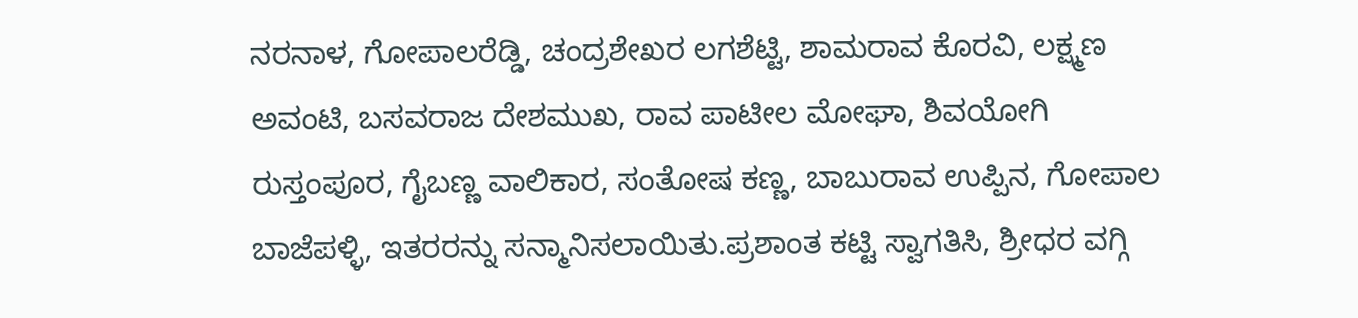ನರನಾಳ, ಗೋಪಾಲರೆಡ್ಡಿ, ಚಂದ್ರಶೇಖರ ಲಗಶೆಟ್ಟಿ, ಶಾಮರಾವ ಕೊರವಿ, ಲಕ್ಷ್ಮಣ ಅವಂಟಿ, ಬಸವರಾಜ ದೇಶಮುಖ, ರಾವ ಪಾಟೀಲ ಮೋಘಾ, ಶಿವಯೋಗಿ ರುಸ್ತಂಪೂರ, ಗೈಬಣ್ಣ ವಾಲಿಕಾರ, ಸಂತೋಷ ಕಣ್ಣ, ಬಾಬುರಾವ ಉಪ್ಪಿನ, ಗೋಪಾಲ ಬಾಜೆಪಳ್ಳಿ, ಇತರರನ್ನು ಸನ್ಮಾನಿಸಲಾಯಿತು.ಪ್ರಶಾಂತ ಕಟ್ಟಿ ಸ್ವಾಗತಿಸಿ, ಶ್ರೀಧರ ವಗ್ಗಿ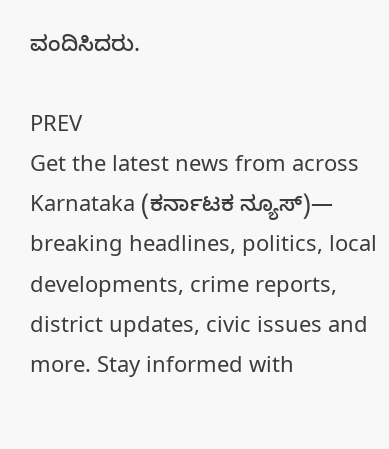ವಂದಿಸಿದರು.

PREV
Get the latest news from across Karnataka (ಕರ್ನಾಟಕ ನ್ಯೂಸ್)— breaking headlines, politics, local developments, crime reports, district updates, civic issues and more. Stay informed with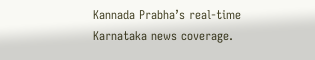Kannada Prabha’s real‑time Karnataka news coverage.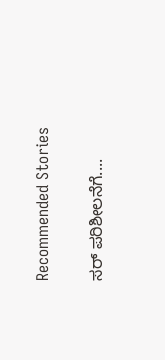Recommended Stories

ಸರ್‌ ಪರಿಶೀಲನೆಗೆ....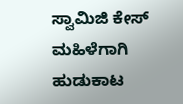ಸ್ವಾಮಿಜಿ ಕೇಸ್ ಮಹಿಳೆಗಾಗಿ ಹುಡುಕಾಟ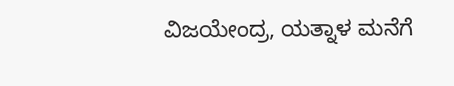ವಿಜಯೇಂದ್ರ, ಯತ್ನಾಳ ಮನೆಗೆ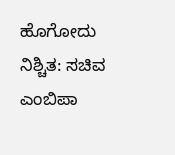ಹೊಗೋದು ನಿಶ್ಚಿತ: ಸಚಿವ ಎಂಬಿಪಾ